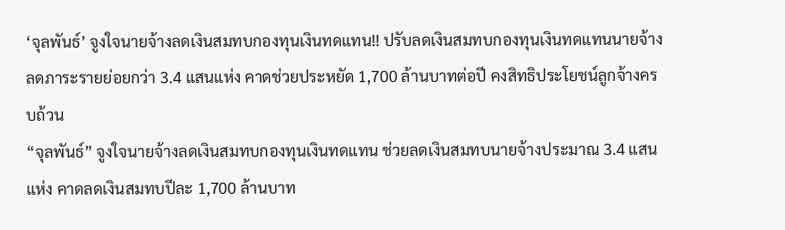‘จุลพันธ์’ จูงใจนายจ้างลดเงินสมทบกองทุนเงินทดแทน!! ปรับลดเงินสมทบกองทุนเงินทดแทนนายจ้าง ลดภาระรายย่อยกว่า 3.4 แสนแห่ง คาดช่วยประหยัด 1,700 ล้านบาทต่อปี คงสิทธิประโยชน์ลูกจ้างครบถ้วน
“จุลพันธ์” จูงใจนายจ้างลดเงินสมทบกองทุนเงินทดแทน ช่วยลดเงินสมทบนายจ้างประมาณ 3.4 แสนแห่ง คาดลดเงินสมทบปีละ 1,700 ล้านบาท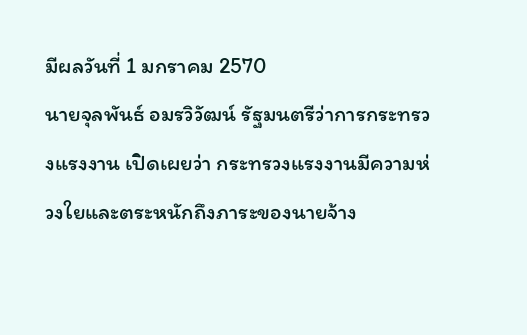มีผลวันที่ 1 มกราคม 2570
นายจุลพันธ์ อมรวิวัฒน์ รัฐมนตรีว่าการกระทรวงแรงงาน เปิดเผยว่า กระทรวงแรงงานมีความห่วงใยและตระหนักถึงภาระของนายจ้าง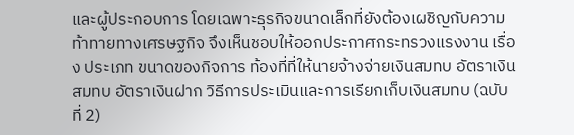และผู้ประกอบการ โดยเฉพาะธุรกิจขนาดเล็กที่ยังต้องเผชิญกับความท้าทายทางเศรษฐกิจ จึงเห็นชอบให้ออกประกาศกระทรวงแรงงาน เรื่อง ประเภท ขนาดของกิจการ ท้องที่ที่ให้นายจ้างจ่ายเงินสมทบ อัตราเงินสมทบ อัตราเงินฝาก วิธีการประเมินและการเรียกเก็บเงินสมทบ (ฉบับที่ 2)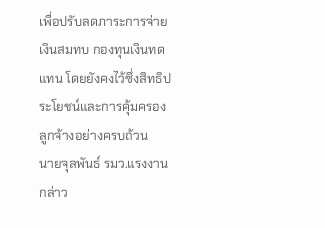เพื่อปรับลดภาระการจ่ายเงินสมทบ กองทุนเงินทดแทน โดยยังคงไว้ซึ่งสิทธิประโยชน์และการคุ้มครองลูกจ้างอย่างครบถ้วน
นายจุลพันธ์ รมว.แรงงาน กล่าว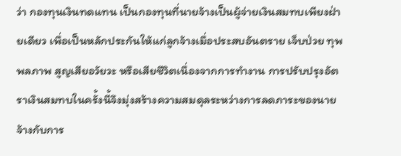ว่า กองทุนเงินทดแทน เป็นกองทุนที่นายจ้างเป็นผู้จ่ายเงินสมทบเพียงฝ่ายเดียว เพื่อเป็นหลักประกันให้แก่ลูกจ้างเมื่อประสบอันตราย เจ็บป่วย ทุพพลภาพ สูญเสียอวัยวะ หรือเสียชีวิตเนื่องจากการทำงาน การปรับปรุงอัตราเงินสมทบในครั้งนี้จึงมุ่งสร้างความสมดุลระหว่างการลดภาระของนายจ้างกับการ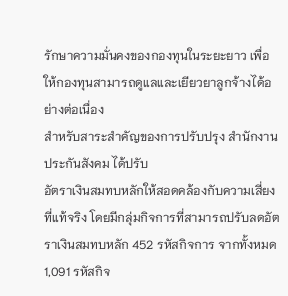รักษาความมั่นคงของกองทุนในระยะยาว เพื่อให้กองทุนสามารถดูแลและเยียวยาลูกจ้างได้อย่างต่อเนื่อง
สำหรับสาระสำคัญของการปรับปรุง สำนักงานประกันสังคม ได้ปรับ
อัตราเงินสมทบหลักให้สอดคล้องกับความเสี่ยงที่แท้จริง โดยมีกลุ่มกิจการที่สามารถปรับลดอัตราเงินสมทบหลัก 452 รหัสกิจการ จากทั้งหมด 1,091 รหัสกิจ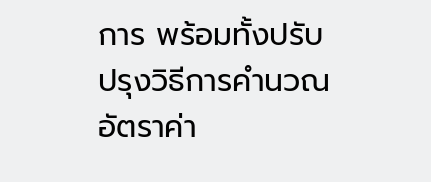การ พร้อมทั้งปรับปรุงวิธีการคำนวณอัตราค่า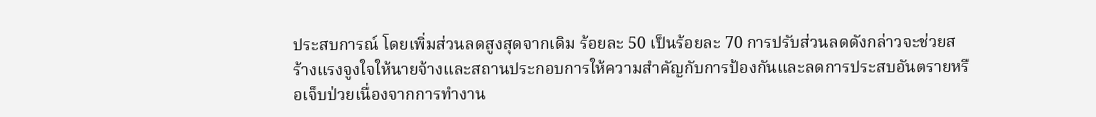ประสบการณ์ โดยเพิ่มส่วนลดสูงสุดจากเดิม ร้อยละ 50 เป็นร้อยละ 70 การปรับส่วนลดดังกล่าวจะช่วยสร้างแรงจูงใจให้นายจ้างและสถานประกอบการให้ความสำคัญกับการป้องกันและลดการประสบอันตรายหรือเจ็บป่วยเนื่องจากการทำงาน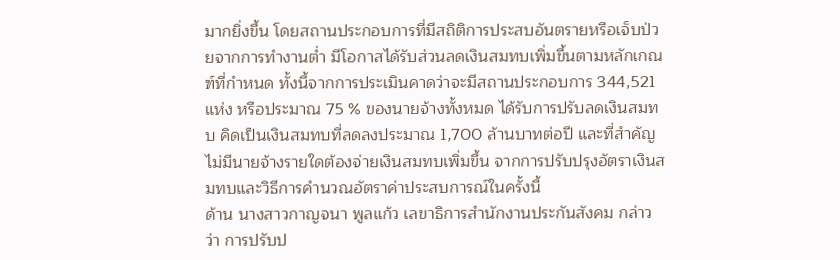มากยิ่งขึ้น โดยสถานประกอบการที่มีสถิติการประสบอันตรายหรือเจ็บป่วยจากการทำงานต่ำ มีโอกาสได้รับส่วนลดเงินสมทบเพิ่มขึ้นตามหลักเกณฑ์ที่กำหนด ทั้งนี้จากการประเมินคาดว่าจะมีสถานประกอบการ 344,521 แห่ง หรือประมาณ 75 % ของนายจ้างทั้งหมด ได้รับการปรับลดเงินสมทบ คิดเป็นเงินสมทบที่ลดลงประมาณ 1,700 ล้านบาทต่อปี และที่สำคัญ ไม่มีนายจ้างรายใดต้องจ่ายเงินสมทบเพิ่มขึ้น จากการปรับปรุงอัตราเงินสมทบและวิธีการคำนวณอัตราค่าประสบการณ์ในครั้งนี้
ด้าน นางสาวกาญจนา พูลแก้ว เลขาธิการสำนักงานประกันสังคม กล่าวว่า การปรับป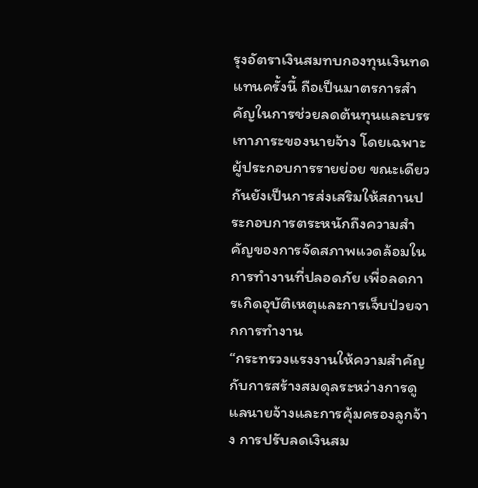รุงอัตราเงินสมทบกองทุนเงินทดแทนครั้งนี้ ถือเป็นมาตรการสำคัญในการช่วยลดต้นทุนและบรรเทาภาระของนายจ้าง โดยเฉพาะผู้ประกอบการรายย่อย ขณะเดียวกันยังเป็นการส่งเสริมให้สถานประกอบการตระหนักถึงความสำคัญของการจัดสภาพแวดล้อมในการทำงานที่ปลอดภัย เพื่อลดการเกิดอุบัติเหตุและการเจ็บป่วยจากการทำงาน
“กระทรวงแรงงานให้ความสำคัญกับการสร้างสมดุลระหว่างการดูแลนายจ้างและการคุ้มครองลูกจ้าง การปรับลดเงินสม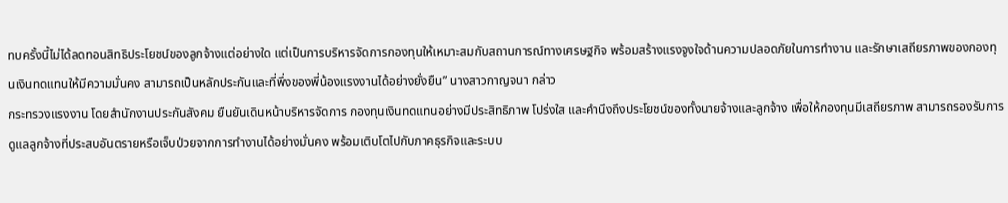ทบครั้งนี้ไม่ได้ลดทอนสิทธิประโยชน์ของลูกจ้างแต่อย่างใด แต่เป็นการบริหารจัดการกองทุนให้เหมาะสมกับสถานการณ์ทางเศรษฐกิจ พร้อมสร้างแรงจูงใจด้านความปลอดภัยในการทำงาน และรักษาเสถียรภาพของกองทุนเงินทดแทนให้มีความมั่นคง สามารถเป็นหลักประกันและที่พึ่งของพี่น้องแรงงานได้อย่างยั่งยืน” นางสาวกาญจนา กล่าว
กระทรวงแรงงาน โดยสำนักงานประกันสังคม ยืนยันเดินหน้าบริหารจัดการ กองทุนเงินทดแทนอย่างมีประสิทธิภาพ โปร่งใส และคำนึงถึงประโยชน์ของทั้งนายจ้างและลูกจ้าง เพื่อให้กองทุนมีเสถียรภาพ สามารถรองรับการดูแลลูกจ้างที่ประสบอันตรายหรือเจ็บป่วยจากการทำงานได้อย่างมั่นคง พร้อมเติบโตไปกับภาคธุรกิจและระบบ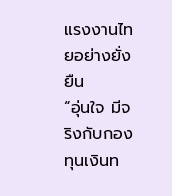แรงงานไทยอย่างยั่งยืน
“อุ่นใจ มีจริงกับกองทุนเงินท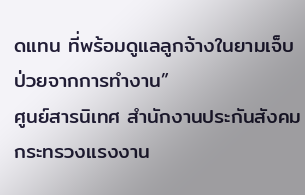ดแทน ที่พร้อมดูแลลูกจ้างในยามเจ็บป่วยจากการทำงาน”
ศูนย์สารนิเทศ สำนักงานประกันสังคม กระทรวงแรงงาน